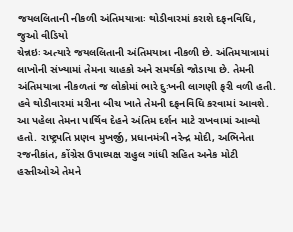જયલલિતાની નીકળી અંતિમયાત્રાઃ થોડીવારમાં કરાશે દફનવિધિ, જુઓ વીડિયો
ચેન્નઇઃ અત્યારે જયલલિતાની અંતિમયાત્રા નીકળી છે. અંતિમયાત્રામાં લાખોની સંખ્યામાં તેમના ચાહકો અને સમર્થકો જોડાયા છે. તેમની અંતિમયાત્રા નીકળતાં જ લોકોમાં ભારે દુઃખની લાગણી ફરી વળી હતી. હવે થોડીવારમાં મરીના બીચ ખાતે તેમની દફનવિધિ કરવામાં આવશે. આ પહેલા તેમના પાર્થિવ દેહને અંતિમ દર્શન માટે રાખવામાં આવ્યો હતો. રાષ્ટ્રપતિ પ્રણવ મુખર્જી, પ્રધાનમંત્રી નરેન્દ્ર મોદી, અભિનેતા રજનીકાંત, કોંગ્રેસ ઉપાધ્યક્ષ રાહુલ ગાંધી સહિત અનેક મોટી હસ્તીઓએ તેમને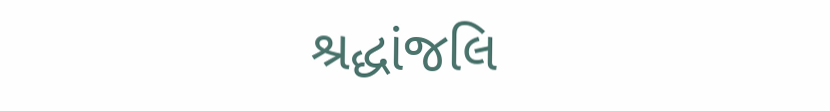શ્રદ્ધાંજલિ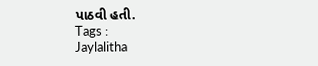પાઠવી હતી.
Tags :
Jaylalitha